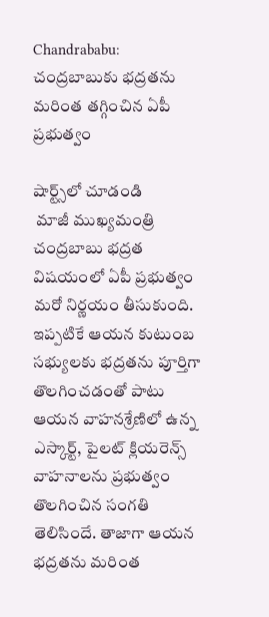Chandrababu: చంద్రబాబుకు భద్రతను మరింత తగ్గించిన ఏపీ ప్రభుత్వం

షార్ట్స్‌లో చూడండి
 మాజీ ముఖ్యమంత్రి చంద్రబాబు భద్రత విషయంలో ఏపీ ప్రభుత్వం మరో నిర్ణయం తీసుకుంది. ఇప్పటికే ఆయన కుటుంబ సభ్యులకు భద్రతను పూర్తిగా తొలగించడంతో పాటు ఆయన వాహనశ్రేణిలో ఉన్న ఎస్కార్ట్, పైలట్ క్లియరెన్స్ వాహనాలను ప్రభుత్వం తొలగించిన సంగతి తెలిసిందే. తాజాగా ఆయన భద్రతను మరింత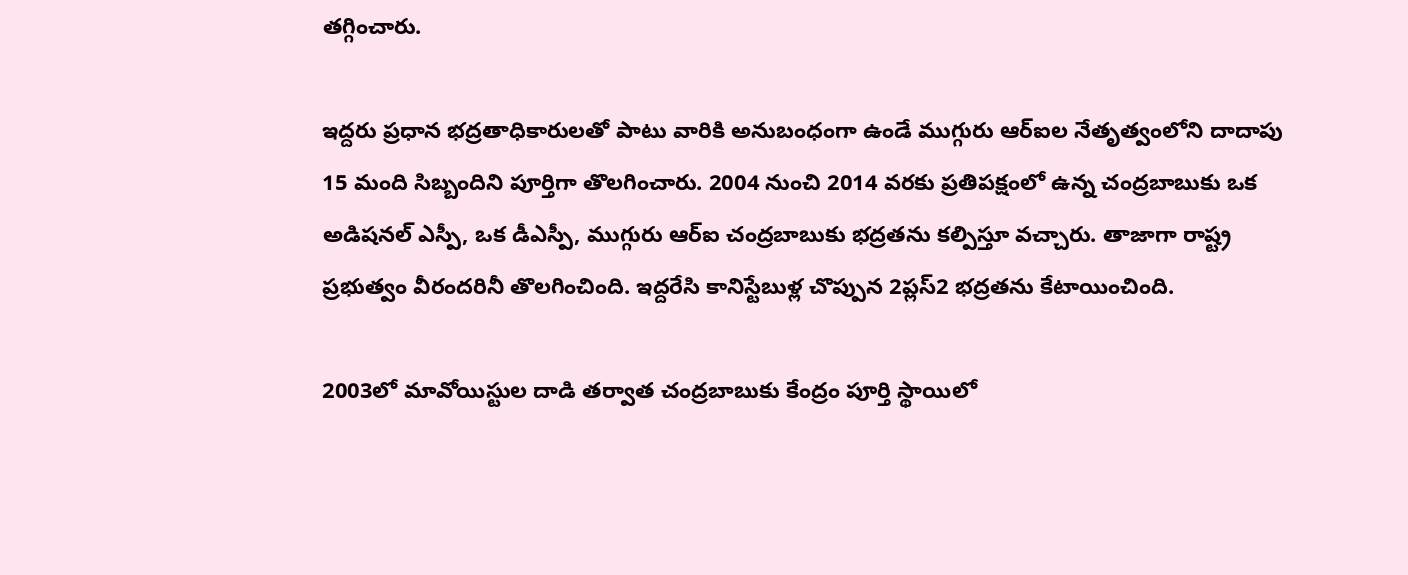తగ్గించారు.

ఇద్దరు ప్రధాన భద్రతాధికారులతో పాటు వారికి అనుబంధంగా ఉండే ముగ్గురు ఆర్ఐల నేతృత్వంలోని దాదాపు 15 మంది సిబ్బందిని పూర్తిగా తొలగించారు. 2004 నుంచి 2014 వరకు ప్రతిపక్షంలో ఉన్న చంద్రబాబుకు ఒక అడిషనల్ ఎస్పీ, ఒక డీఎస్పీ, ముగ్గురు ఆర్ఐ చంద్రబాబుకు భద్రతను కల్పిస్తూ వచ్చారు. తాజాగా రాష్ట్ర ప్రభుత్వం వీరందరినీ తొలగించింది. ఇద్దరేసి కానిస్టేబుళ్ల చొప్పున 2ప్లస్2 భద్రతను కేటాయించింది.

2003లో మావోయిస్టుల దాడి తర్వాత చంద్రబాబుకు కేంద్రం పూర్తి స్థాయిలో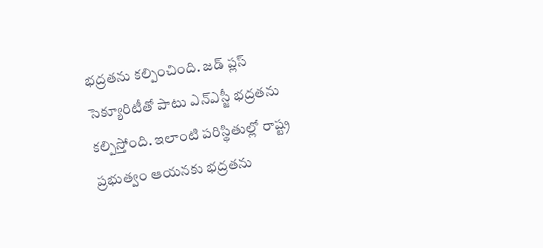భద్రతను కల్పించింది. జడ్ ప్లస్ సెక్యూరిటీతో పాటు ఎన్ఎస్జీ భద్రతను కల్పిస్తోంది. ఇలాంటి పరిస్థితుల్లో రాష్ట్ర ప్రభుత్వం ఆయనకు భద్రతను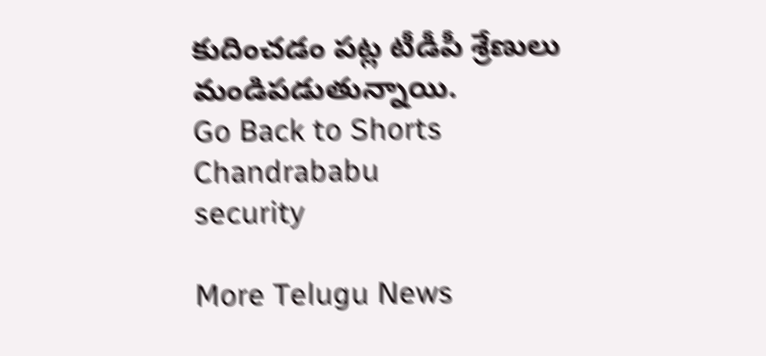కుదించడం పట్ల టీడీపీ శ్రేణులు మండిపడుతున్నాయి.
Go Back to Shorts
Chandrababu
security

More Telugu News